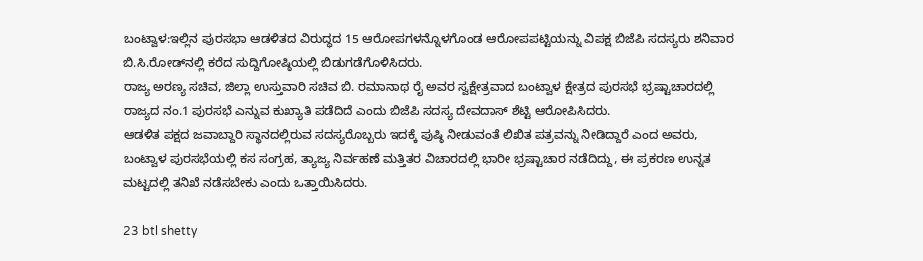ಬಂಟ್ವಾಳ:ಇಲ್ಲಿನ ಪುರಸಭಾ ಆಡಳಿತದ ವಿರುದ್ಧದ 15 ಆರೋಪಗಳನ್ನೊಳಗೊಂಡ ಆರೋಪಪಟ್ಟಿಯನ್ನು ವಿಪಕ್ಷ ಬಿಜೆಪಿ ಸದಸ್ಯರು ಶನಿವಾರ ಬಿ.ಸಿ.ರೋಡ್‍ನಲ್ಲಿ ಕರೆದ ಸುದ್ದಿಗೋಷ್ಠಿಯಲ್ಲಿ ಬಿಡುಗಡೆಗೊಳಿಸಿದರು.
ರಾಜ್ಯ ಅರಣ್ಯ ಸಚಿವ, ಜಿಲ್ಲಾ ಉಸ್ತುವಾರಿ ಸಚಿವ ಬಿ. ರಮಾನಾಥ ರೈ ಅವರ ಸ್ವಕ್ಷೇತ್ರವಾದ ಬಂಟ್ವಾಳ ಕ್ಷೇತ್ರದ ಪುರಸಭೆ ಭ್ರಷ್ಟಾಚಾರದಲ್ಲಿ ರಾಜ್ಯದ ನಂ.1 ಪುರಸಭೆ ಎನ್ನುವ ಕುಖ್ಯಾತಿ ಪಡೆದಿದೆ ಎಂದು ಬಿಜೆಪಿ ಸದಸ್ಯ ದೇವದಾಸ್ ಶೆಟ್ಟಿ ಆರೋಪಿಸಿದರು.
ಆಡಳಿತ ಪಕ್ಷದ ಜವಾಬ್ದಾರಿ ಸ್ಥಾನದಲ್ಲಿರುವ ಸದಸ್ಯರೊಬ್ಬರು ಇದಕ್ಕೆ ಪುಷ್ಠಿ ನೀಡುವಂತೆ ಲಿಖಿತ ಪತ್ರವನ್ನು ನೀಡಿದ್ದಾರೆ ಎಂದ ಅವರು, ಬಂಟ್ವಾಳ ಪುರಸಭೆಯಲ್ಲಿ ಕಸ ಸಂಗ್ರಹ, ತ್ಯಾಜ್ಯ ನಿರ್ವಹಣೆ ಮತ್ತಿತರ ವಿಚಾರದಲ್ಲಿ ಭಾರೀ ಭ್ರಷ್ಟಾಚಾರ ನಡೆದಿದ್ದು, ಈ ಪ್ರಕರಣ ಉನ್ನತ ಮಟ್ಟದಲ್ಲಿ ತನಿಖೆ ನಡೆಸಬೇಕು ಎಂದು ಒತ್ತಾಯಿಸಿದರು.

23 btl shetty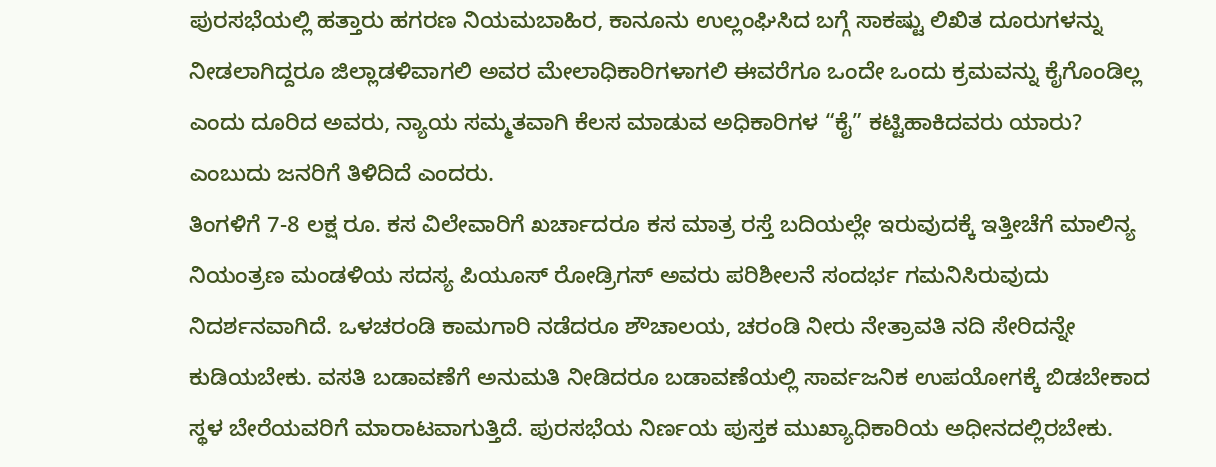ಪುರಸಭೆಯಲ್ಲಿ ಹತ್ತಾರು ಹಗರಣ ನಿಯಮಬಾಹಿರ, ಕಾನೂನು ಉಲ್ಲಂಘಿಸಿದ ಬಗ್ಗೆ ಸಾಕಷ್ಟು ಲಿಖಿತ ದೂರುಗಳನ್ನು ನೀಡಲಾಗಿದ್ದರೂ ಜಿಲ್ಲಾಡಳಿವಾಗಲಿ ಅವರ ಮೇಲಾಧಿಕಾರಿಗಳಾಗಲಿ ಈವರೆಗೂ ಒಂದೇ ಒಂದು ಕ್ರಮವನ್ನು ಕೈಗೊಂಡಿಲ್ಲ ಎಂದು ದೂರಿದ ಅವರು, ನ್ಯಾಯ ಸಮ್ಮತವಾಗಿ ಕೆಲಸ ಮಾಡುವ ಅಧಿಕಾರಿಗಳ “ಕೈ” ಕಟ್ಟಿಹಾಕಿದವರು ಯಾರು? ಎಂಬುದು ಜನರಿಗೆ ತಿಳಿದಿದೆ ಎಂದರು.
ತಿಂಗಳಿಗೆ 7-8 ಲಕ್ಷ ರೂ. ಕಸ ವಿಲೇವಾರಿಗೆ ಖರ್ಚಾದರೂ ಕಸ ಮಾತ್ರ ರಸ್ತೆ ಬದಿಯಲ್ಲೇ ಇರುವುದಕ್ಕೆ ಇತ್ತೀಚೆಗೆ ಮಾಲಿನ್ಯ ನಿಯಂತ್ರಣ ಮಂಡಳಿಯ ಸದಸ್ಯ ಪಿಯೂಸ್ ರೋಡ್ರಿಗಸ್ ಅವರು ಪರಿಶೀಲನೆ ಸಂದರ್ಭ ಗಮನಿಸಿರುವುದು ನಿದರ್ಶನವಾಗಿದೆ. ಒಳಚರಂಡಿ ಕಾಮಗಾರಿ ನಡೆದರೂ ಶೌಚಾಲಯ, ಚರಂಡಿ ನೀರು ನೇತ್ರಾವತಿ ನದಿ ಸೇರಿದನ್ನೇ ಕುಡಿಯಬೇಕು. ವಸತಿ ಬಡಾವಣೆಗೆ ಅನುಮತಿ ನೀಡಿದರೂ ಬಡಾವಣೆಯಲ್ಲಿ ಸಾರ್ವಜನಿಕ ಉಪಯೋಗಕ್ಕೆ ಬಿಡಬೇಕಾದ ಸ್ಥಳ ಬೇರೆಯವರಿಗೆ ಮಾರಾಟವಾಗುತ್ತಿದೆ. ಪುರಸಭೆಯ ನಿರ್ಣಯ ಪುಸ್ತಕ ಮುಖ್ಯಾಧಿಕಾರಿಯ ಅಧೀನದಲ್ಲಿರಬೇಕು.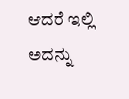ಆದರೆ ಇಲ್ಲಿ ಅದನ್ನು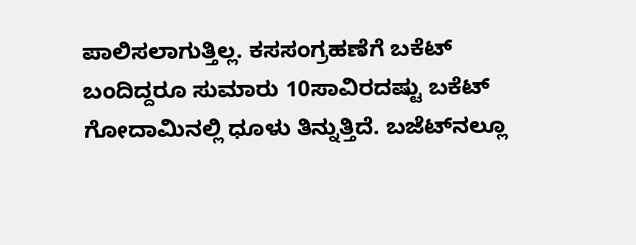ಪಾಲಿಸಲಾಗುತ್ತಿಲ್ಲ. ಕಸಸಂಗ್ರಹಣೆಗೆ ಬಕೆಟ್ ಬಂದಿದ್ದರೂ ಸುಮಾರು 10ಸಾವಿರದಷ್ಟು ಬಕೆಟ್ ಗೋದಾಮಿನಲ್ಲಿ ಧೂಳು ತಿನ್ನುತ್ತಿದೆ. ಬಜೆಟ್‍ನಲ್ಲೂ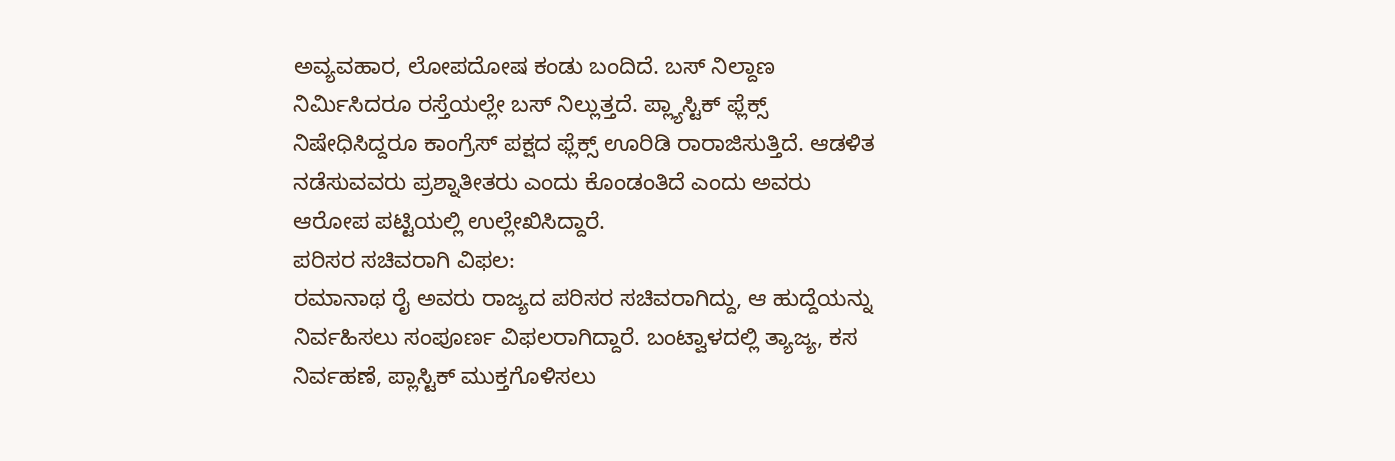ಅವ್ಯವಹಾರ, ಲೋಪದೋಷ ಕಂಡು ಬಂದಿದೆ. ಬಸ್ ನಿಲ್ದಾಣ ನಿರ್ಮಿಸಿದರೂ ರಸ್ತೆಯಲ್ಲೇ ಬಸ್ ನಿಲ್ಲುತ್ತದೆ. ಪ್ಲ್ಯಾಸ್ಟಿಕ್ ಫ್ಲೆಕ್ಸ್ ನಿಷೇಧಿಸಿದ್ದರೂ ಕಾಂಗ್ರೆಸ್ ಪಕ್ಷದ ಫ್ಲೆಕ್ಸ್ ಊರಿಡಿ ರಾರಾಜಿಸುತ್ತಿದೆ. ಆಡಳಿತ ನಡೆಸುವವರು ಪ್ರಶ್ನಾತೀತರು ಎಂದು ಕೊಂಡಂತಿದೆ ಎಂದು ಅವರು ಆರೋಪ ಪಟ್ಟಿಯಲ್ಲಿ ಉಲ್ಲೇಖಿಸಿದ್ದಾರೆ.
ಪರಿಸರ ಸಚಿವರಾಗಿ ವಿಫಲ:
ರಮಾನಾಥ ರೈ ಅವರು ರಾಜ್ಯದ ಪರಿಸರ ಸಚಿವರಾಗಿದ್ದು, ಆ ಹುದ್ದೆಯನ್ನು ನಿರ್ವಹಿಸಲು ಸಂಪೂರ್ಣ ವಿಫಲರಾಗಿದ್ದಾರೆ. ಬಂಟ್ವಾಳದಲ್ಲಿ ತ್ಯಾಜ್ಯ, ಕಸ ನಿರ್ವಹಣೆ, ಪ್ಲಾಸ್ಟಿಕ್ ಮುಕ್ತಗೊಳಿಸಲು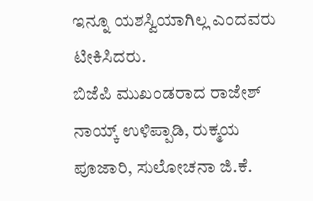ಇನ್ನೂ ಯಶಸ್ವಿಯಾಗಿಲ್ಲ ಎಂದವರು ಟೀಕಿಸಿದರು.
ಬಿಜೆಪಿ ಮುಖಂಡರಾದ ರಾಜೇಶ್ ನಾಯ್ಕ್ ಉಳಿಪ್ಪಾಡಿ, ರುಕ್ಮಯ ಪೂಜಾರಿ, ಸುಲೋಚನಾ ಜಿ.ಕೆ.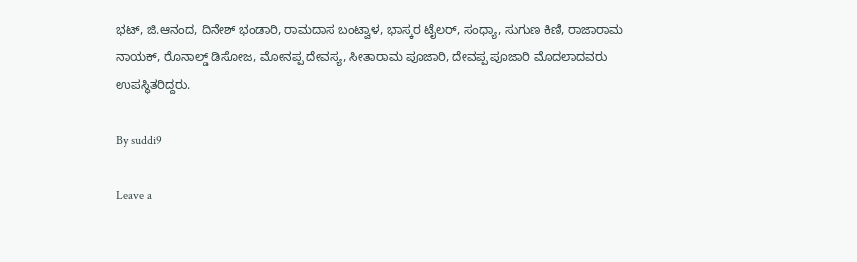ಭಟ್, ಜಿ.ಆನಂದ, ದಿನೇಶ್ ಭಂಡಾರಿ, ರಾಮದಾಸ ಬಂಟ್ವಾಳ, ಭಾಸ್ಕರ ಟೈಲರ್, ಸಂಧ್ಯಾ, ಸುಗುಣ ಕಿಣಿ, ರಾಜಾರಾಮ ನಾಯಕ್, ರೊನಾಲ್ಡ್ ಡಿಸೋಜ, ಮೋನಪ್ಪ ದೇವಸ್ಯ, ಸೀತಾರಾಮ ಪೂಜಾರಿ, ದೇವಪ್ಪ ಪೂಜಾರಿ ಮೊದಲಾದವರು ಉಪಸ್ಥಿತರಿದ್ದರು.

By suddi9

Leave a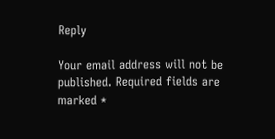Reply

Your email address will not be published. Required fields are marked *